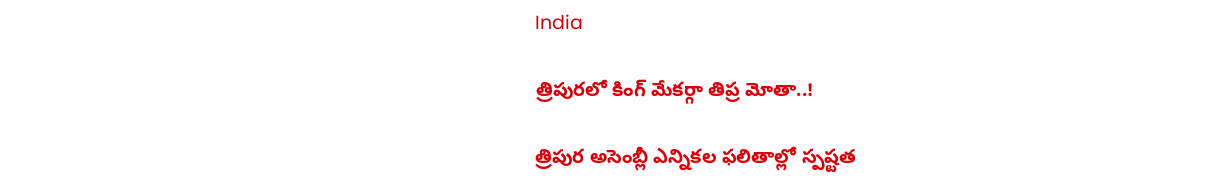India

త్రిపురలో కింగ్ మేకర్గా తిప్ర మోతా..!

త్రిపుర అసెంబ్లీ ఎన్నికల ఫలితాల్లో స్పష్టత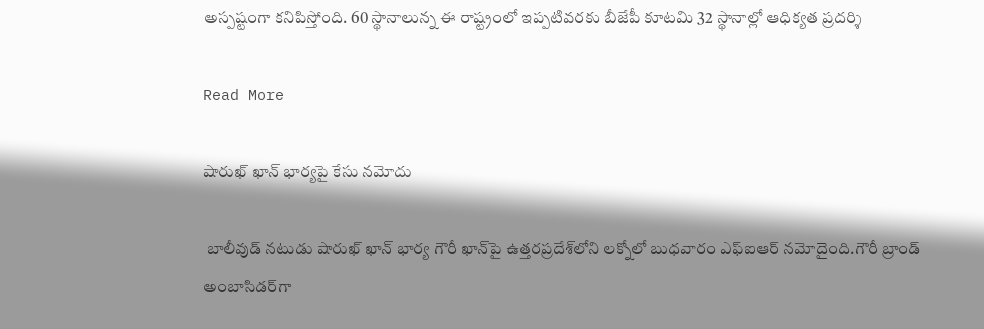అస్పష్టంగా కనిపిస్తోంది. 60 స్థానాలున్న ఈ రాష్ట్రంలో ఇప్పటివరకు బీజేపీ కూటమి 32 స్థానాల్లో ఆధిక్యత ప్రదర్శి

Read More

షారుఖ్ ఖాన్ భార్యపై కేసు నమోదు

 బాలీవుడ్ నటుడు షారుఖ్ ఖాన్ భార్య గౌరీ ఖాన్‌పై ఉత్తరప్రదేశ్‌లోని లక్నోలో బుధవారం ఎఫ్‌ఐఆర్ నమోదైంది.గౌరీ బ్రాండ్ అంబాసిడర్‌గా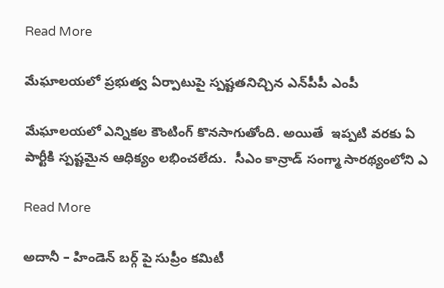Read More

మేఘాలయలో ప్రభుత్వ ఏర్పాటుపై స్పష్టతనిచ్చిన ఎన్‌పీపీ ఎంపీ

మేఘాలయలో ఎన్నికల కౌంటింగ్ కొనసాగుతోంది. అయితే  ఇప్పటి వరకు ఏ పార్టీకి స్పష్టమైన ఆధిక్యం లభించలేదు.  సీఎం కాన్రాడ్‌ సంగ్మా సారథ్యంలోని ఎ

Read More

అదానీ – హిండెన్ బర్గ్ పై సుప్రీం కమిటీ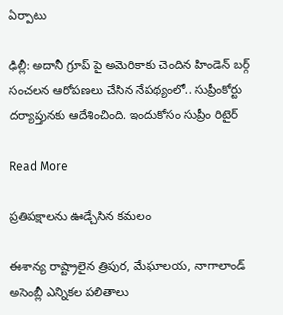ఏర్పాటు

ఢిల్లీ: అదానీ గ్రూప్ పై అమెరికాకు చెందిన హిండెన్ బర్గ్ సంచలన ఆరోపణలు చేసిన నేపథ్యంలో.. సుప్రీంకోర్టు దర్యాప్తునకు ఆదేశించింది. ఇందుకోసం సుప్రీం రిటైర్

Read More

ప్రతిపక్షాలను ఊడ్చేసిన కమలం

ఈశాన్య రాష్ట్రాలైన త్రిపుర, మేఘాలయ, నాగాలాండ్  అసెంబ్లీ ఎన్నికల పలితాలు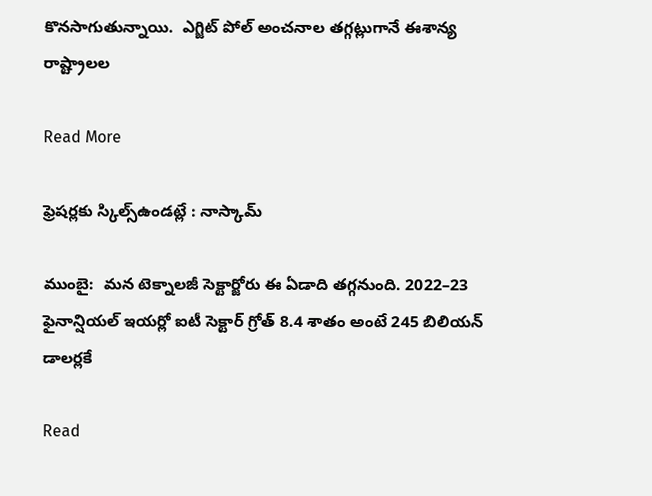కొనసాగుతున్నాయి.  ఎగ్జిట్ పోల్ అంచనాల తగ్గట్లుగానే ఈశాన్య రాష్ట్రాలల

Read More

ఫ్రెషర్లకు స్కిల్స్ఉండట్లే : నాస్కామ్

ముంబై:  మన టెక్నాలజీ సెక్టార్జోరు ఈ ఏడాది తగ్గనుంది. 2022–23 ఫైనాన్షియల్ ఇయర్లో ఐటీ సెక్టార్ గ్రోత్ 8.4 శాతం అంటే 245 బిలియన్ డాలర్లకే

Read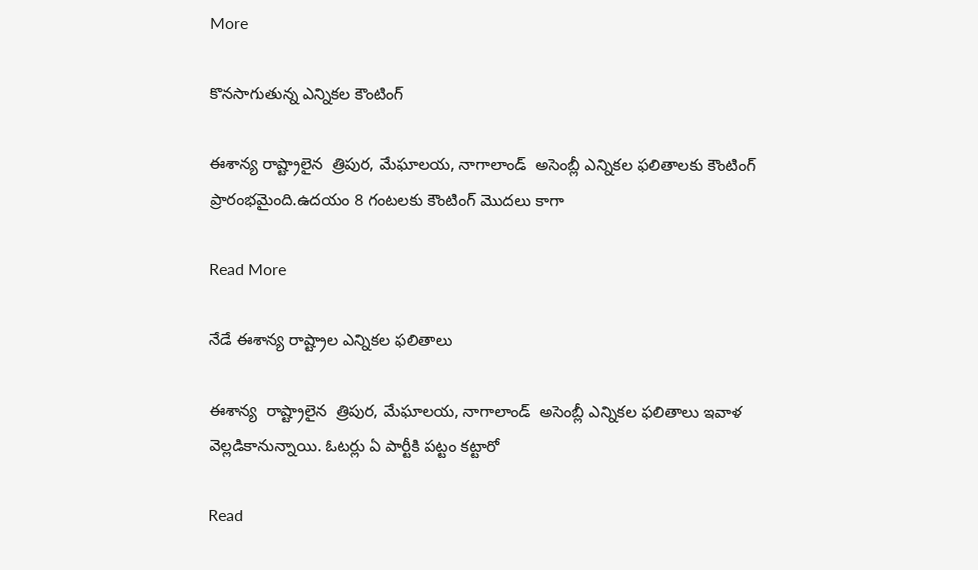More

కొనసాగుతున్న ఎన్నికల కౌంటింగ్

ఈశాన్య రాష్ట్రాలైన  త్రిపుర, మేఘాలయ, నాగాలాండ్‌  అసెంబ్లీ ఎన్నికల ఫలితాలకు కౌంటింగ్ ప్రారంభమైంది.ఉదయం 8 గంటలకు కౌంటింగ్ మొదలు కాగా

Read More

నేడే ఈశాన్య రాష్ట్రాల ఎన్నికల ఫలితాలు

ఈశాన్య  రాష్ట్రాలైన  త్రిపుర, మేఘాలయ, నాగాలాండ్‌  అసెంబ్లీ ఎన్నికల ఫలితాలు ఇవాళ వెల్లడికానున్నాయి. ఓటర్లు ఏ పార్టీకి పట్టం కట్టారో

Read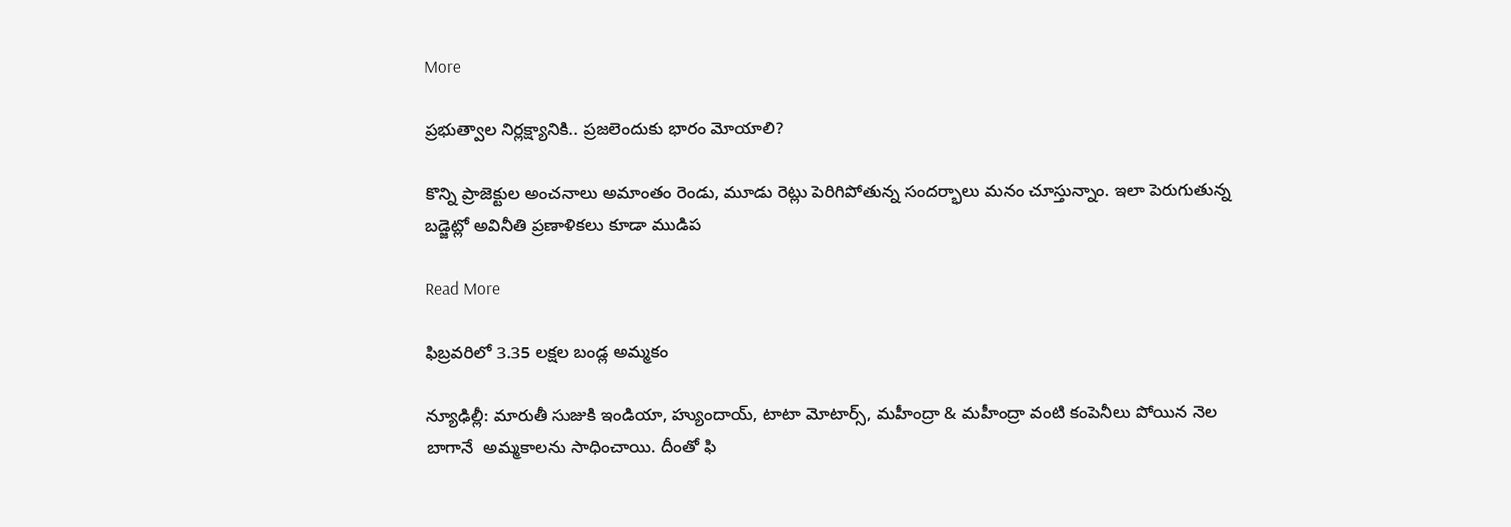More

ప్రభుత్వాల నిర్లక్ష్యానికి.. ప్రజలెందుకు భారం మోయాలి?

కొన్ని ప్రాజెక్టుల అంచనాలు అమాంతం రెండు, మూడు రెట్లు పెరిగిపోతున్న సందర్భాలు మనం చూస్తున్నాం. ఇలా పెరుగుతున్న బడ్జెట్లో అవినీతి ప్రణాళికలు కూడా ముడిప

Read More

ఫిబ్రవరిలో 3.35 లక్షల బండ్ల అమ్మకం

న్యూఢిల్లీ: మారుతీ సుజుకి ఇండియా, హ్యుందాయ్, టాటా మోటార్స్, మహీంద్రా & మహీంద్రా వంటి కంపెనీలు పోయిన నెల బాగానే  అమ్మకాలను సాధించాయి. దీంతో ఫి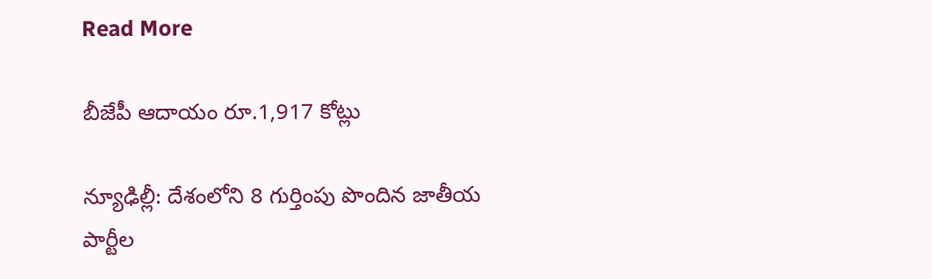Read More

బీజేపీ ఆదాయం రూ.1,917 కోట్లు

న్యూఢిల్లీ: దేశంలోని 8 గుర్తింపు పొందిన జాతీయ పార్టీల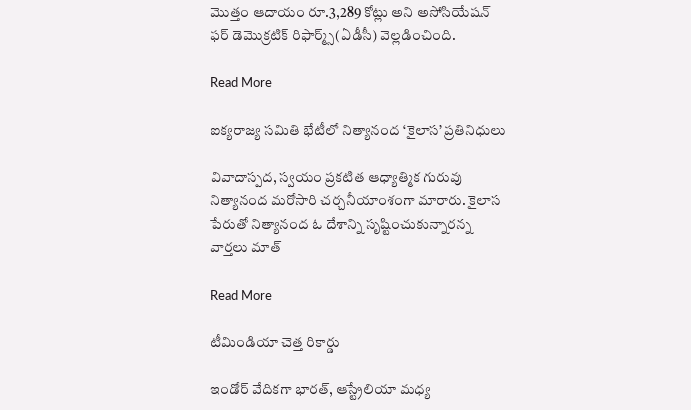మొత్తం ఆదాయం రూ.3,289 కోట్లు అని అసోసియేషన్ ఫర్ డెమొక్రటిక్ రిఫార్మ్స్(ఏడీసీ) వెల్లడించింది.

Read More

ఐక్యరాజ్య సమితి భేటీలో నిత్యానంద ‘కైలాస’ ప్రతినిధులు

వివాదాస్పద, స్వయం ప్రకటిత ఆధ్యాత్మిక గురువు నిత్యానంద మరోసారి చర్చనీయాంశంగా మారారు. కైలాస పేరుతో నిత్యానంద ఓ దేశాన్ని సృష్టించుకున్నారన్న వార్తలు మాత్

Read More

టీమిండియా చెత్త రికార్డు

ఇండోర్ వేదికగా భారత్, ఆస్ట్రేలియా మధ్య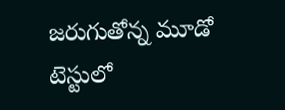జరుగుతోన్న మూడో టెస్టులో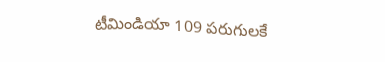టీమిండియా 109 పరుగులకే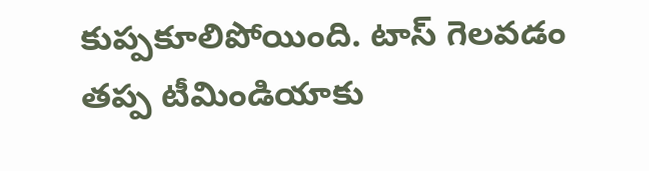కుప్పకూలిపోయింది. టాస్‌ గెలవడం  తప్ప టీమిండియాకు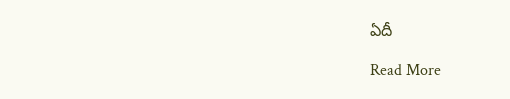ఏదీ

Read More